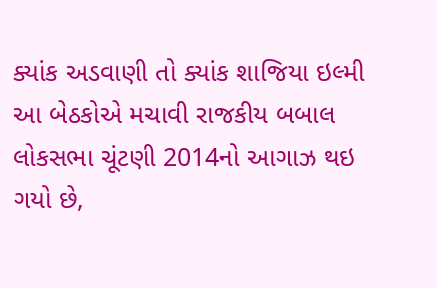ક્યાંક અડવાણી તો ક્યાંક શાજિયા ઇલ્મી આ બેઠકોએ મચાવી રાજકીય બબાલ
લોકસભા ચૂંટણી 2014નો આગાઝ થઇ ગયો છે,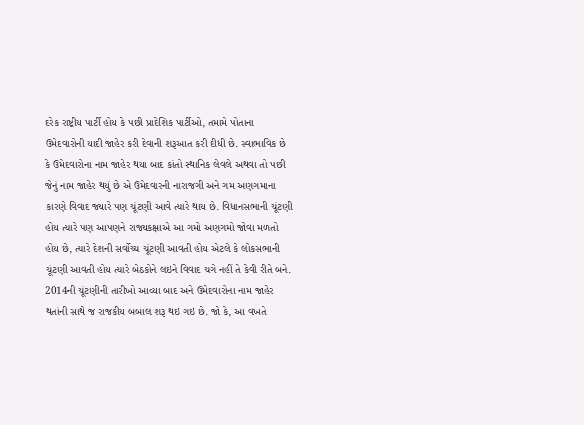દરેક રાષ્ટ્રીય પાર્ટી હોય કે પછી પ્રાદેશિક પાર્ટીઓ, તમામે પોતાના ઉમેદવારોની યાદી જાહેર કરી દેવાની શરૂઆત કરી દીધી છે. સ્વાભાવિક છે કે ઉમેદવારોના નામ જાહેર થયા બાદ કાંતો સ્થાનિક લેવલે અથવા તો પછી જેનું નામ જાહેર થયું છે એ ઉમેદવારની નારાજગી અને ગમ અણગમાના કારણે વિવાદ જ્યારે પણ ચૂંટણી આવે ત્યારે થાય છે. વિધાનસભાની ચૂંટણી હોય ત્યારે પણ આપણને રાજ્યકક્ષાએ આ ગમો અણગમો જોવા મળતો હોય છે, ત્યારે દેશની સર્વોચ્ચ ચૂંટણી આવતી હોય એટલે કે લોકસભાની ચૂંટણી આવતી હોય ત્યારે બેઠકોને લઇને વિવાદ ચગે નહીં તે કેવી રીતે બને.
2014ની ચૂંટણીની તારીખો આવ્યા બાદ અને ઉમેદવારોના નામ જાહેર થતાંની સાથે જ રાજકીય બબાલ શરૂ થઇ ગઇ છે. જો કે, આ વખતે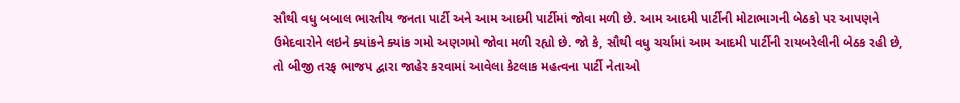સૌથી વધુ બબાલ ભારતીય જનતા પાર્ટી અને આમ આદમી પાર્ટીમાં જોવા મળી છે. આમ આદમી પાર્ટીની મોટાભાગની બેઠકો પર આપણને ઉમેદવારોને લઇને ક્યાંકને ક્યાંક ગમો અણગમો જોવા મળી રહ્યો છે. જો કે, સૌથી વધુ ચર્ચામાં આમ આદમી પાર્ટીની રાયબરેલીની બેઠક રહી છે, તો બીજી તરફ ભાજપ દ્વારા જાહેર કરવામાં આવેલા કેટલાક મહત્વના પાર્ટી નેતાઓ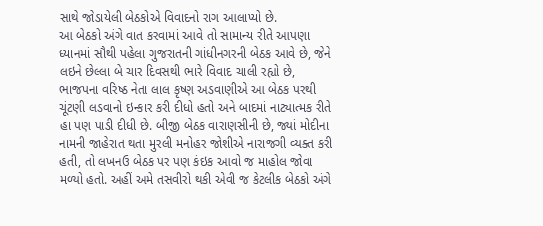સાથે જોડાયેલી બેઠકોએ વિવાદનો રાગ આલાપ્યો છે.
આ બેઠકો અંગે વાત કરવામાં આવે તો સામાન્ય રીતે આપણા ધ્યાનમાં સૌથી પહેલા ગુજરાતની ગાંધીનગરની બેઠક આવે છે, જેને લઇને છેલ્લા બે ચાર દિવસથી ભારે વિવાદ ચાલી રહ્યો છે, ભાજપના વરિષ્ઠ નેતા લાલ કૃષ્ણ અડવાણીએ આ બેઠક પરથી ચૂંટણી લડવાનો ઇન્કાર કરી દીધો હતો અને બાદમાં નાટ્યાત્મક રીતે હા પણ પાડી દીધી છે. બીજી બેઠક વારાણસીની છે, જ્યાં મોદીના નામની જાહેરાત થતા મુરલી મનોહર જોશીએ નારાજગી વ્યક્ત કરી હતી, તો લખનઉ બેઠક પર પણ કંઇક આવો જ માહોલ જોવા મળ્યો હતો. અહીં અમે તસવીરો થકી એવી જ કેટલીક બેઠકો અંગે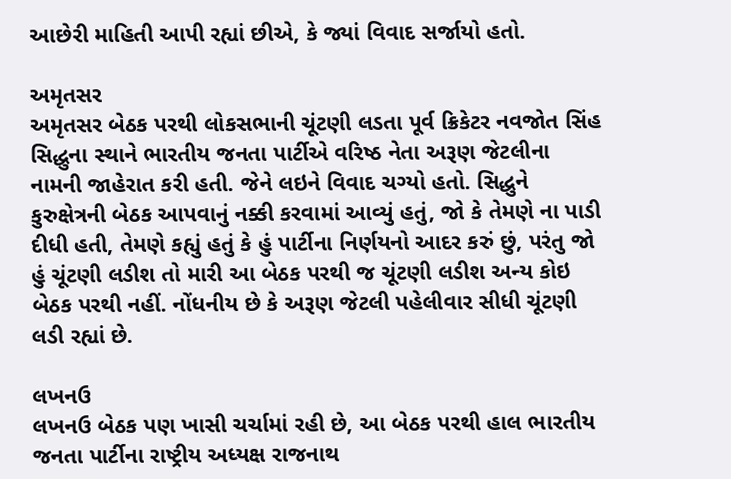આછેરી માહિતી આપી રહ્યાં છીએ, કે જ્યાં વિવાદ સર્જાયો હતો.

અમૃતસર
અમૃતસર બેઠક પરથી લોકસભાની ચૂંટણી લડતા પૂર્વ ક્રિકેટર નવજોત સિંહ સિદ્ધુના સ્થાને ભારતીય જનતા પાર્ટીએ વરિષ્ઠ નેતા અરૂણ જેટલીના નામની જાહેરાત કરી હતી. જેને લઇને વિવાદ ચગ્યો હતો. સિદ્ધુને કુરુક્ષેત્રની બેઠક આપવાનું નક્કી કરવામાં આવ્યું હતું, જો કે તેમણે ના પાડી દીધી હતી, તેમણે કહ્યું હતું કે હું પાર્ટીના નિર્ણયનો આદર કરું છું, પરંતુ જો હું ચૂંટણી લડીશ તો મારી આ બેઠક પરથી જ ચૂંટણી લડીશ અન્ય કોઇ બેઠક પરથી નહીં. નોંધનીય છે કે અરૂણ જેટલી પહેલીવાર સીધી ચૂંટણી લડી રહ્યાં છે.

લખનઉ
લખનઉ બેઠક પણ ખાસી ચર્ચામાં રહી છે, આ બેઠક પરથી હાલ ભારતીય જનતા પાર્ટીના રાષ્ટ્રીય અધ્યક્ષ રાજનાથ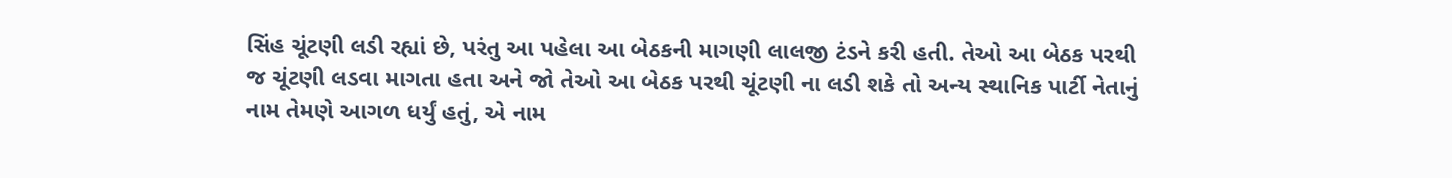સિંહ ચૂંટણી લડી રહ્યાં છે, પરંતુ આ પહેલા આ બેઠકની માગણી લાલજી ટંડને કરી હતી. તેઓ આ બેઠક પરથી જ ચૂંટણી લડવા માગતા હતા અને જો તેઓ આ બેઠક પરથી ચૂંટણી ના લડી શકે તો અન્ય સ્થાનિક પાર્ટી નેતાનું નામ તેમણે આગળ ધર્યું હતું, એ નામ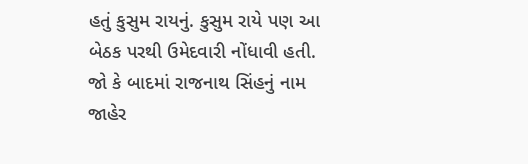હતું કુસુમ રાયનું. કુસુમ રાયે પણ આ બેઠક પરથી ઉમેદવારી નોંધાવી હતી. જો કે બાદમાં રાજનાથ સિંહનું નામ જાહેર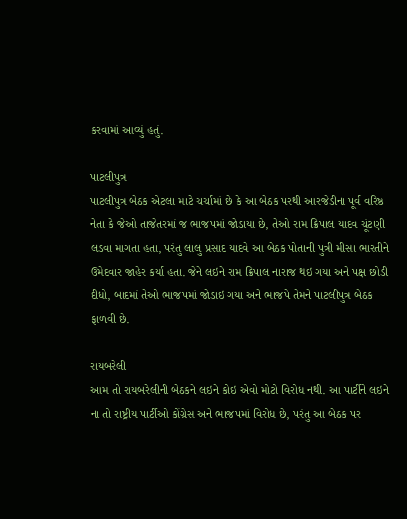કરવામાં આવ્યું હતું.

પાટલીપુત્ર
પાટલીપુત્ર બેઠક એટલા માટે ચર્ચામાં છે કે આ બેઠક પરથી આરજેડીના પૂર્વ વરિષ્ઠ નેતા કે જેઓ તાજેતરમાં જ ભાજપમાં જોડાયા છે, તેઓ રામ ક્રિપાલ યાદવ ચૂંટણી લડવા માગતા હતા, પરંતુ લાલુ પ્રસાદ યાદવે આ બેઠક પોતાની પુત્રી મીસા ભારતીને ઉમેદવાર જાહેર કર્યા હતા. જેને લઇને રામ ક્રિપાલ નારાજ થઇ ગયા અને પક્ષ છોડી દીધો, બાદમાં તેઓ ભાજપમાં જોડાઇ ગયા અને ભાજપે તેમને પાટલીપુત્ર બેઠક ફાળવી છે.

રાયબરેલી
આમ તો રાયબરેલીની બેઠકને લઇને કોઇ એવો મોટો વિરોધ નથી. આ પાર્ટીને લઇને ના તો રાષ્ટ્રીય પાર્ટીઓ કોંગ્રેસ અને ભાજપમાં વિરોધ છે, પરંતુ આ બેઠક પર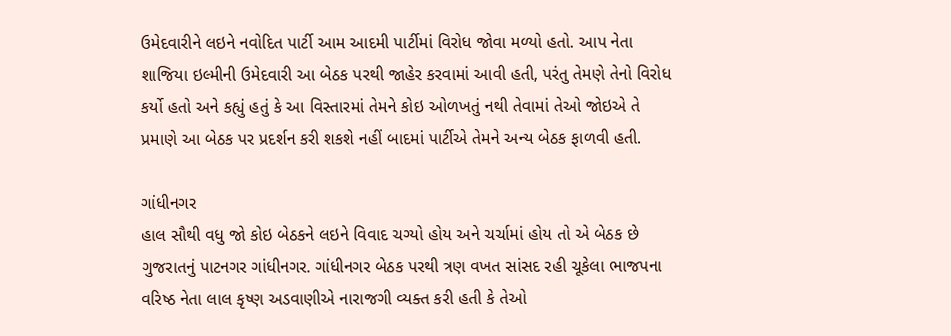ઉમેદવારીને લઇને નવોદિત પાર્ટી આમ આદમી પાર્ટીમાં વિરોધ જોવા મળ્યો હતો. આપ નેતા શાજિયા ઇલ્મીની ઉમેદવારી આ બેઠક પરથી જાહેર કરવામાં આવી હતી, પરંતુ તેમણે તેનો વિરોધ કર્યો હતો અને કહ્યું હતું કે આ વિસ્તારમાં તેમને કોઇ ઓળખતું નથી તેવામાં તેઓ જોઇએ તે પ્રમાણે આ બેઠક પર પ્રદર્શન કરી શકશે નહીં બાદમાં પાર્ટીએ તેમને અન્ય બેઠક ફાળવી હતી.

ગાંધીનગર
હાલ સૌથી વધુ જો કોઇ બેઠકને લઇને વિવાદ ચગ્યો હોય અને ચર્ચામાં હોય તો એ બેઠક છે ગુજરાતનું પાટનગર ગાંધીનગર. ગાંધીનગર બેઠક પરથી ત્રણ વખત સાંસદ રહી ચૂકેલા ભાજપના વરિષ્ઠ નેતા લાલ કૃષ્ણ અડવાણીએ નારાજગી વ્યક્ત કરી હતી કે તેઓ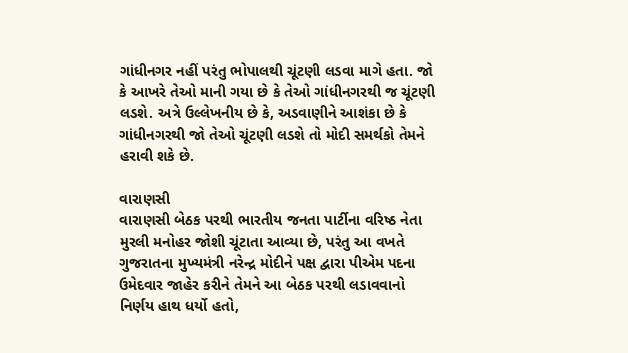ગાંધીનગર નહીં પરંતુ ભોપાલથી ચૂંટણી લડવા માગે હતા. જો કે આખરે તેઓ માની ગયા છે કે તેઓ ગાંધીનગરથી જ ચૂંટણી લડશે. અત્રે ઉલ્લેખનીય છે કે, અડવાણીને આશંકા છે કે ગાંધીનગરથી જો તેઓ ચૂંટણી લડશે તો મોદી સમર્થકો તેમને હરાવી શકે છે.

વારાણસી
વારાણસી બેઠક પરથી ભારતીય જનતા પાર્ટીના વરિષ્ઠ નેતા મુરલી મનોહર જોશી ચૂંટાતા આવ્યા છે, પરંતુ આ વખતે ગુજરાતના મુખ્યમંત્રી નરેન્દ્ર મોદીને પક્ષ દ્વારા પીએમ પદના ઉમેદવાર જાહેર કરીને તેમને આ બેઠક પરથી લડાવવાનો નિર્ણય હાથ ધર્યો હતો,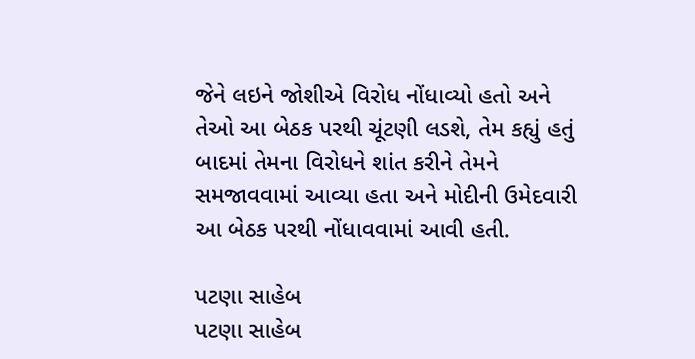જેને લઇને જોશીએ વિરોધ નોંધાવ્યો હતો અને તેઓ આ બેઠક પરથી ચૂંટણી લડશે, તેમ કહ્યું હતું બાદમાં તેમના વિરોધને શાંત કરીને તેમને સમજાવવામાં આવ્યા હતા અને મોદીની ઉમેદવારી આ બેઠક પરથી નોંધાવવામાં આવી હતી.

પટણા સાહેબ
પટણા સાહેબ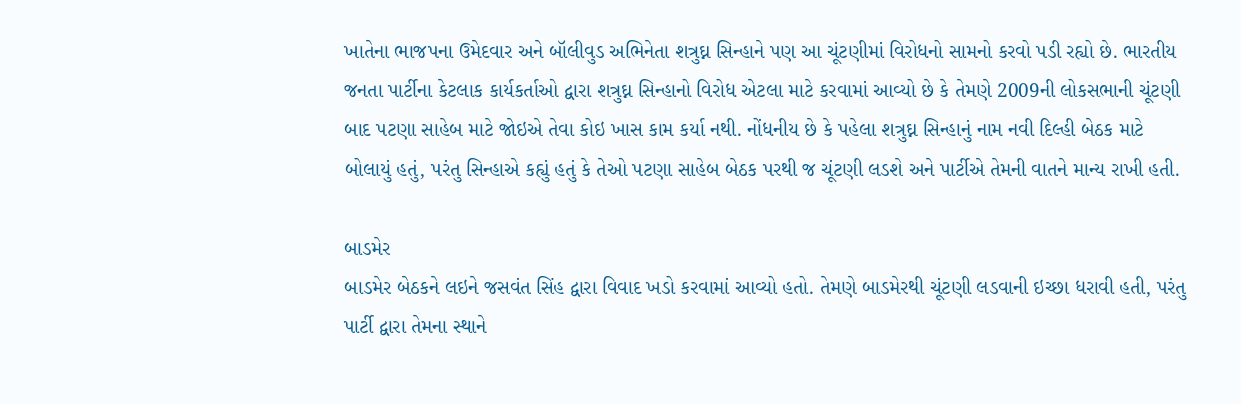ખાતેના ભાજપના ઉમેદવાર અને બૉલીવુડ અભિનેતા શત્રુઘ્ન સિન્હાને પણ આ ચૂંટણીમાં વિરોધનો સામનો કરવો પડી રહ્યો છે. ભારતીય જનતા પાર્ટીના કેટલાક કાર્યકર્તાઓ દ્વારા શત્રુઘ્ન સિન્હાનો વિરોધ એટલા માટે કરવામાં આવ્યો છે કે તેમણે 2009ની લોકસભાની ચૂંટણી બાદ પટણા સાહેબ માટે જોઇએ તેવા કોઇ ખાસ કામ કર્યા નથી. નોંધનીય છે કે પહેલા શત્રુઘ્ન સિન્હાનું નામ નવી દિલ્હી બેઠક માટે બોલાયું હતું, પરંતુ સિન્હાએ કહ્યું હતું કે તેઓ પટણા સાહેબ બેઠક પરથી જ ચૂંટણી લડશે અને પાર્ટીએ તેમની વાતને માન્ય રાખી હતી.

બાડમેર
બાડમેર બેઠકને લઇને જસવંત સિંહ દ્વારા વિવાદ ખડો કરવામાં આવ્યો હતો. તેમણે બાડમેરથી ચૂંટણી લડવાની ઇચ્છા ધરાવી હતી, પરંતુ પાર્ટી દ્વારા તેમના સ્થાને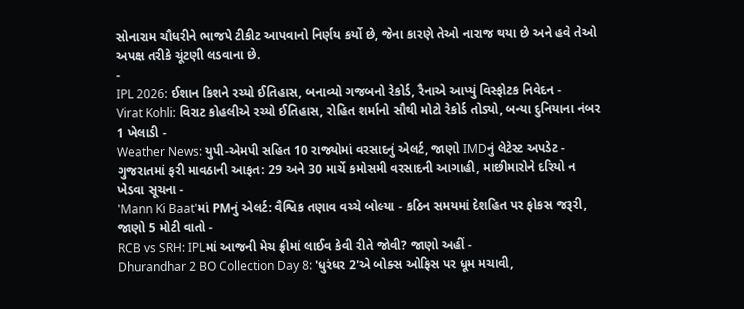સોનારામ ચૌધરીને ભાજપે ટીકીટ આપવાનો નિર્ણય કર્યો છે, જેના કારણે તેઓ નારાજ થયા છે અને હવે તેઓ અપક્ષ તરીકે ચૂંટણી લડવાના છે.
-
IPL 2026: ઈશાન કિશને રચ્યો ઈતિહાસ, બનાવ્યો ગજબનો રેકોર્ડ, રૈનાએ આપ્યું વિસ્ફોટક નિવેદન -
Virat Kohli: વિરાટ કોહલીએ રચ્યો ઈતિહાસ, રોહિત શર્માનો સૌથી મોટો રેકોર્ડ તોડ્યો, બન્યા દુનિયાના નંબર 1 ખેલાડી -
Weather News: યુપી-એમપી સહિત 10 રાજ્યોમાં વરસાદનું એલર્ટ, જાણો IMDનું લેટેસ્ટ અપડેટ -
ગુજરાતમાં ફરી માવઠાની આફત: 29 અને 30 માર્ચે કમોસમી વરસાદની આગાહી, માછીમારોને દરિયો ન ખેડવા સૂચના -
'Mann Ki Baat'માં PMનું એલર્ટ: વૈશ્વિક તણાવ વચ્ચે બોલ્યા - કઠિન સમયમાં દેશહિત પર ફોકસ જરૂરી, જાણો 5 મોટી વાતો -
RCB vs SRH: IPLમાં આજની મેચ ફ્રીમાં લાઈવ કેવી રીતે જોવી? જાણો અહીં -
Dhurandhar 2 BO Collection Day 8: 'ધુરંધર 2'એ બોક્સ ઓફિસ પર ધૂમ મચાવી,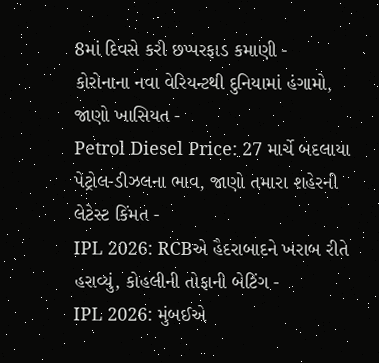8માં દિવસે કરી છપ્પરફાડ કમાણી -
કોરોનાના નવા વેરિયન્ટથી દુનિયામાં હંગામો, જાણો ખાસિયત -
Petrol Diesel Price: 27 માર્ચે બદલાયા પેટ્રોલ-ડીઝલના ભાવ, જાણો તમારા શહેરની લેટેસ્ટ કિંમત -
IPL 2026: RCBએ હૈદરાબાદને ખરાબ રીતે હરાવ્યું, કોહલીની તોફાની બેટિંગ -
IPL 2026: મુંબઈએ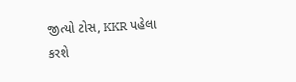જીત્યો ટોસ, KKR પહેલા કરશે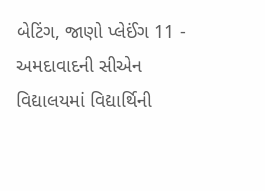બેટિંગ, જાણો પ્લેઈંગ 11 -
અમદાવાદની સીએન વિદ્યાલયમાં વિદ્યાર્થિની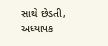સાથે છેડતી, અધ્યાપક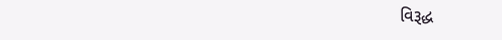વિરૂદ્ધ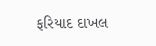ફરિયાદ દાખલ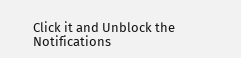Click it and Unblock the Notifications